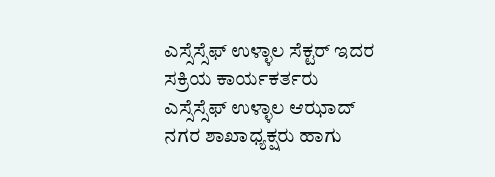ಎಸ್ಸೆಸ್ಸೆಫ್ ಉಳ್ಳಾಲ ಸೆಕ್ಟರ್ ಇದರ ಸಕ್ರಿಯ ಕಾರ್ಯಕರ್ತರು ಎಸ್ಸೆಸ್ಸೆಫ್ ಉಳ್ಳಾಲ ಆಝಾದ್ ನಗರ ಶಾಖಾಧ್ಯಕ್ಷರು ಹಾಗು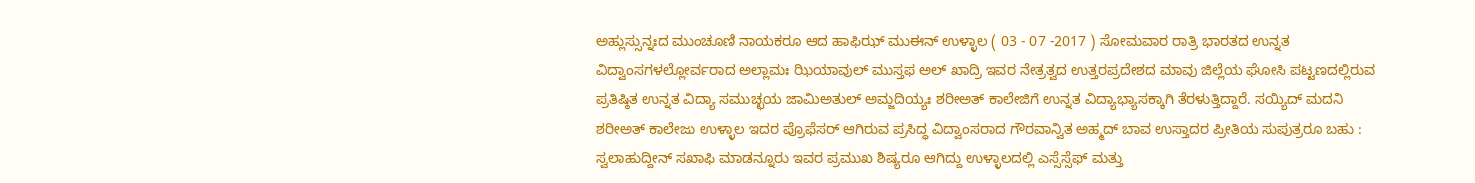ಅಹ್ಲುಸ್ಸುನ್ನಃದ ಮುಂಚೂಣಿ ನಾಯಕರೂ ಆದ ಹಾಫಿಝ್ ಮುಈನ್ ಉಳ್ಳಾಲ ( 03 - 07 -2017 ) ಸೋಮವಾರ ರಾತ್ರಿ ಭಾರತದ ಉನ್ನತ ವಿದ್ವಾಂಸಗಳಲ್ಲೋರ್ವರಾದ ಅಲ್ಲಾಮಃ ಝಿಯಾವುಲ್ ಮುಸ್ತಫ ಅಲ್ ಖಾದ್ರಿ ಇವರ ನೇತ್ರತ್ವದ ಉತ್ತರಪ್ರದೇಶದ ಮಾವು ಜಿಲ್ಲೆಯ ಘೋಸಿ ಪಟ್ಟಣದಲ್ಲಿರುವ ಪ್ರತಿಷ್ಠಿತ ಉನ್ನತ ವಿದ್ಯಾ ಸಮುಚ್ಛಯ ಜಾಮಿಅತುಲ್ ಅಮ್ಜದಿಯ್ಯಃ ಶರೀಅತ್ ಕಾಲೇಜಿಗೆ ಉನ್ನತ ವಿದ್ಯಾಭ್ಯಾಸಕ್ಕಾಗಿ ತೆರಳುತ್ತಿದ್ದಾರೆ. ಸಯ್ಯಿದ್ ಮದನಿ ಶರೀಅತ್ ಕಾಲೇಜು ಉಳ್ಳಾಲ ಇದರ ಪ್ರೊಫೆಸರ್ ಆಗಿರುವ ಪ್ರಸಿದ್ಧ ವಿದ್ವಾಂಸರಾದ ಗೌರವಾನ್ವಿತ ಅಹ್ಮದ್ ಬಾವ ಉಸ್ತಾದರ ಪ್ರೀತಿಯ ಸುಪುತ್ರರೂ ಬಹು : ಸ್ವಲಾಹುದ್ದೀನ್ ಸಖಾಫಿ ಮಾಡನ್ನೂರು ಇವರ ಪ್ರಮುಖ ಶಿಷ್ಯರೂ ಆಗಿದ್ದು ಉಳ್ಳಾಲದಲ್ಲಿ ಎಸ್ಸೆಸ್ಸೆಫ್ ಮತ್ತು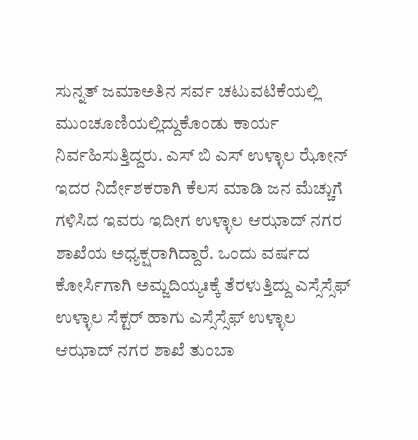ಸುನ್ನತ್ ಜಮಾಅತಿನ ಸರ್ವ ಚಟುವಟಿಕೆಯಲ್ಲಿ ಮುಂಚೂಣಿಯಲ್ಲಿದ್ದುಕೊಂಡು ಕಾರ್ಯ ನಿರ್ವಹಿಸುತ್ತಿದ್ದರು. ಎಸ್ ಬಿ ಎಸ್ ಉಳ್ಳಾಲ ಝೋನ್ ಇದರ ನಿರ್ದೇಶಕರಾಗಿ ಕೆಲಸ ಮಾಡಿ ಜನ ಮೆಚ್ಚುಗೆ ಗಳಿಸಿದ ಇವರು ಇದೀಗ ಉಳ್ಳಾಲ ಆಝಾದ್ ನಗರ ಶಾಖೆಯ ಅಧ್ಯಕ್ಷರಾಗಿದ್ದಾರೆ. ಒಂದು ವರ್ಷದ ಕೋರ್ಸಿಗಾಗಿ ಅಮ್ಜದಿಯ್ಯಃಕ್ಕೆ ತೆರಳುತ್ತಿದ್ದು ಎಸ್ಸೆಸ್ಸೆಫ್ ಉಳ್ಳಾಲ ಸೆಕ್ಟರ್ ಹಾಗು ಎಸ್ಸೆಸ್ಸೆಫ್ ಉಳ್ಳಾಲ ಆಝಾದ್ ನಗರ ಶಾಖೆ ತುಂಬಾ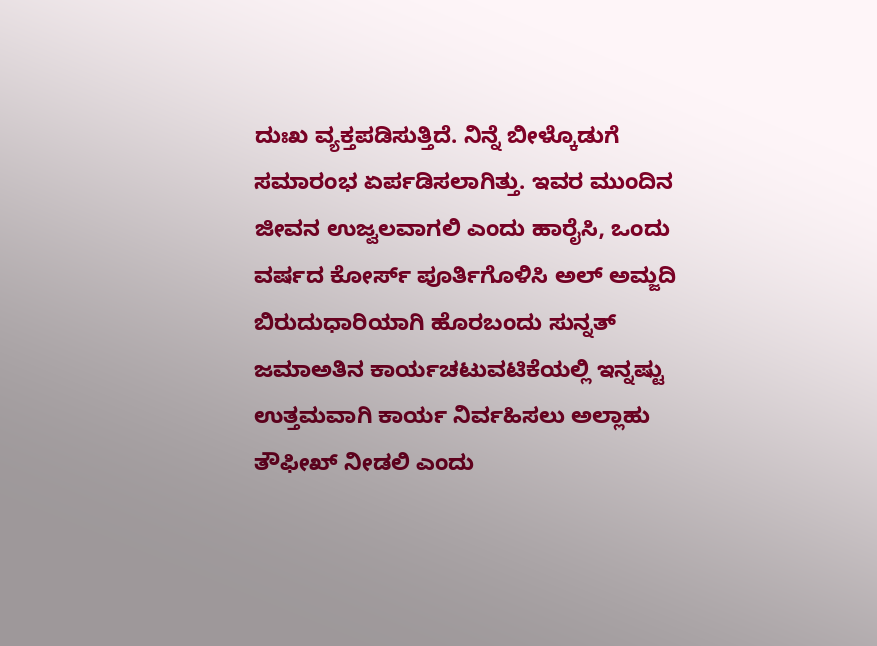ದುಃಖ ವ್ಯಕ್ತಪಡಿಸುತ್ತಿದೆ. ನಿನ್ನೆ ಬೀಳ್ಕೊಡುಗೆ ಸಮಾರಂಭ ಏರ್ಪಡಿಸಲಾಗಿತ್ತು. ಇವರ ಮುಂದಿನ ಜೀವನ ಉಜ್ವಲವಾಗಲಿ ಎಂದು ಹಾರೈಸಿ, ಒಂದು ವರ್ಷದ ಕೋರ್ಸ್ ಪೂರ್ತಿಗೊಳಿಸಿ ಅಲ್ ಅಮ್ಜದಿ ಬಿರುದುಧಾರಿಯಾಗಿ ಹೊರಬಂದು ಸುನ್ನತ್ ಜಮಾಅತಿನ ಕಾರ್ಯಚಟುವಟಿಕೆಯಲ್ಲಿ ಇನ್ನಷ್ಟು ಉತ್ತಮವಾಗಿ ಕಾರ್ಯ ನಿರ್ವಹಿಸಲು ಅಲ್ಲಾಹು ತೌಫೀಖ್ ನೀಡಲಿ ಎಂದು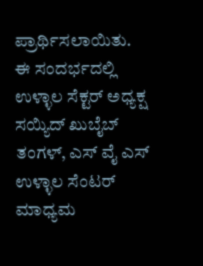ಪ್ರಾರ್ಥಿಸಲಾಯಿತು.
ಈ ಸಂದರ್ಭದಲ್ಲಿ ಉಳ್ಳಾಲ ಸೆಕ್ಟರ್ ಅಧ್ಯಕ್ಷ ಸಯ್ಯಿದ್ ಖುಬೈಬ್ ತಂಗಳ್, ಎಸ್ ವೈ ಎಸ್ ಉಳ್ಳಾಲ ಸೆಂಟರ್ ಮಾಧ್ಯಮ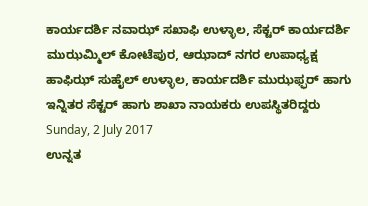ಕಾರ್ಯದರ್ಶಿ ನವಾಝ್ ಸಖಾಫಿ ಉಳ್ಳಾಲ, ಸೆಕ್ಟರ್ ಕಾರ್ಯದರ್ಶಿ ಮುಝಮ್ಮಿಲ್ ಕೋಟೆಪುರ, ಆಝಾದ್ ನಗರ ಉಪಾಧ್ಯಕ್ಷ ಹಾಫಿಝ್ ಸುಹೈಲ್ ಉಳ್ಳಾಲ, ಕಾರ್ಯದರ್ಶಿ ಮುಝಫ್ಫರ್ ಹಾಗು ಇನ್ನಿತರ ಸೆಕ್ಟರ್ ಹಾಗು ಶಾಖಾ ನಾಯಕರು ಉಪಸ್ಥಿತರಿದ್ದರು
Sunday, 2 July 2017
ಉನ್ನತ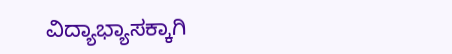ವಿದ್ಯಾಭ್ಯಾಸಕ್ಕಾಗಿ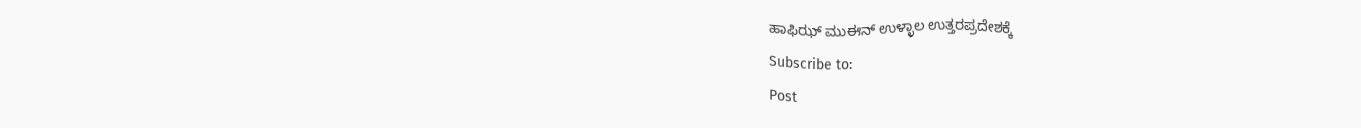ಹಾಫಿಝ್ ಮುಈನ್ ಉಳ್ಳಾಲ ಉತ್ತರಪ್ರದೇಶಕ್ಕೆ
Subscribe to:
Post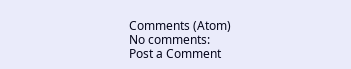Comments (Atom)
No comments:
Post a Comment